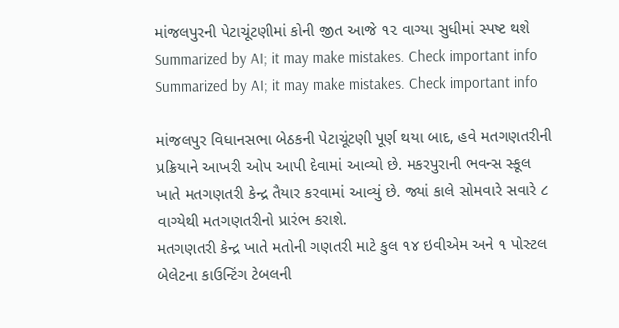માંજલપુરની પેટાચૂંટણીમાં કોની જીત આજે ૧૨ વાગ્યા સુધીમાં સ્પષ્ટ થશે
Summarized by AI; it may make mistakes. Check important info
Summarized by AI; it may make mistakes. Check important info

માંજલપુર વિધાનસભા બેઠકની પેટાચૂંટણી પૂર્ણ થયા બાદ, હવે મતગણતરીની પ્રક્રિયાને આખરી ઓપ આપી દેવામાં આવ્યો છે. મકરપુરાની ભવન્સ સ્કૂલ ખાતે મતગણતરી કેન્દ્ર તૈયાર કરવામાં આવ્યું છે. જ્યાં કાલે સોમવારે સવારે ૮ વાગ્યેથી મતગણતરીનો પ્રારંભ કરાશે.
મતગણતરી કેન્દ્ર ખાતે મતોની ગણતરી માટે કુલ ૧૪ ઇવીએમ અને ૧ પોસ્ટલ બેલેટના કાઉન્ટિંગ ટેબલની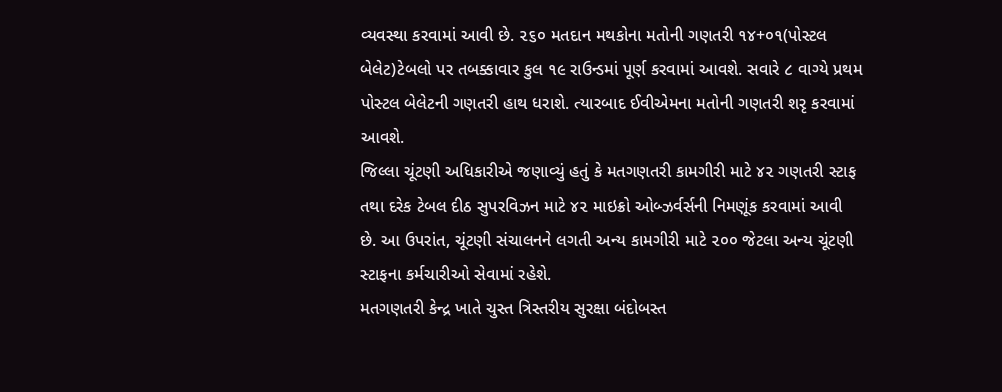વ્યવસ્થા કરવામાં આવી છે. ૨૬૦ મતદાન મથકોના મતોની ગણતરી ૧૪+૦૧(પોસ્ટલ બેલેટ)ટેબલો પર તબક્કાવાર કુલ ૧૯ રાઉન્ડમાં પૂર્ણ કરવામાં આવશે. સવારે ૮ વાગ્યે પ્રથમ પોસ્ટલ બેલેટની ગણતરી હાથ ધરાશે. ત્યારબાદ ઈવીએમના મતોની ગણતરી શરૃ કરવામાં આવશે.
જિલ્લા ચૂંટણી અધિકારીએ જણાવ્યું હતું કે મતગણતરી કામગીરી માટે ૪૨ ગણતરી સ્ટાફ તથા દરેક ટેબલ દીઠ સુપરવિઝન માટે ૪૨ માઇક્રો ઓબ્ઝર્વર્સની નિમણૂંક કરવામાં આવી છે. આ ઉપરાંત, ચૂંટણી સંચાલનને લગતી અન્ય કામગીરી માટે ૨૦૦ જેટલા અન્ય ચૂંટણી સ્ટાફના કર્મચારીઓ સેવામાં રહેશે.
મતગણતરી કેન્દ્ર ખાતે ચુસ્ત ત્રિસ્તરીય સુરક્ષા બંદોબસ્ત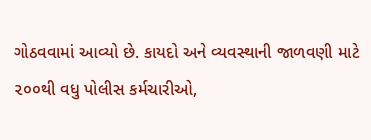ગોઠવવામાં આવ્યો છે. કાયદો અને વ્યવસ્થાની જાળવણી માટે ૨૦૦થી વધુ પોલીસ કર્મચારીઓ,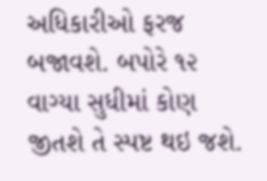અધિકારીઓ ફરજ બજાવશે. બપોરે ૧૨ વાગ્યા સુધીમાં કોણ જીતશે તે સ્પષ્ટ થઇ જશે.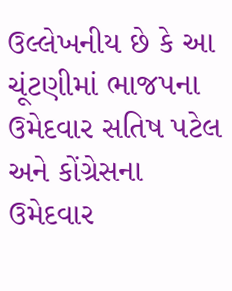ઉલ્લેખનીય છે કે આ ચૂંટણીમાં ભાજપના ઉમેદવાર સતિષ પટેલ અને કોંગ્રેસના ઉમેદવાર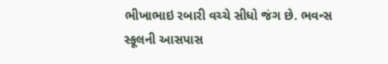ભીખાભાઇ રબારી વચ્ચે સીધો જંગ છે. ભવન્સ સ્કૂલની આસપાસ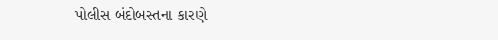પોલીસ બંદોબસ્તના કારણે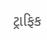ટ્રાફિક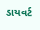ડાયવર્ટ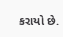કરાયો છે.